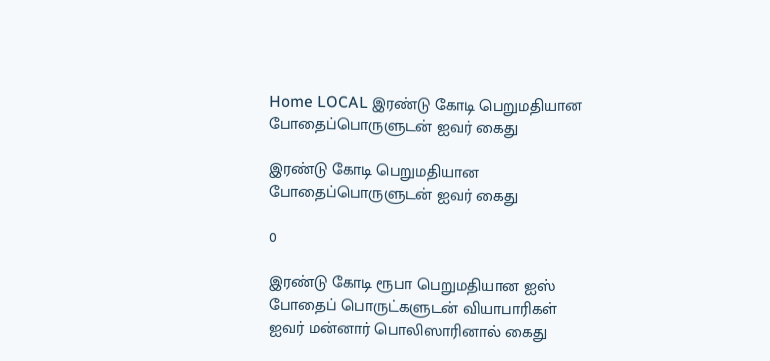Home LOCAL இரண்டு கோடி பெறுமதியான போதைப்பொருளுடன் ஐவர் கைது

இரண்டு கோடி பெறுமதியான போதைப்பொருளுடன் ஐவர் கைது

0

இரண்டு கோடி ரூபா பெறுமதியான ஐஸ் போதைப் பொருட்களுடன் வியாபாரிகள் ஐவர் மன்னார் பொலிஸாரினால் கைது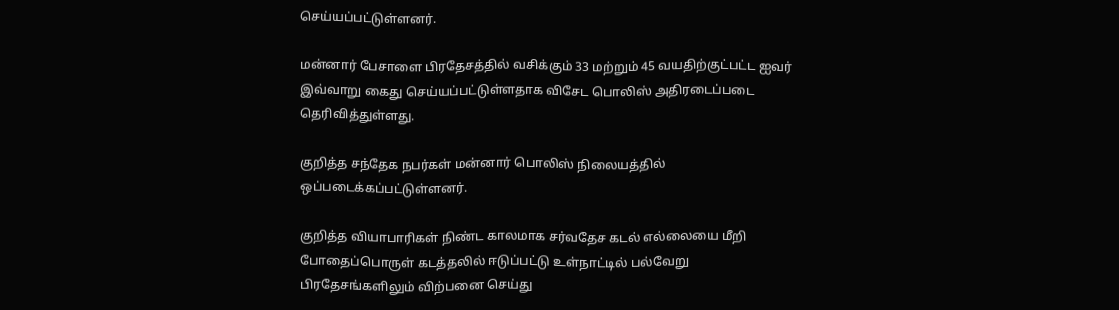செய்யப்பட்டுள்ளனர்.

மன்னார் பேசாளை பிரதேசத்தில் வசிக்கும் 33 மற்றும் 45 வயதிற்குட்பட்ட ஐவர் இவ்வாறு கைது செய்யப்பட்டுள்ளதாக விசேட பொலிஸ் அதிரடைப்படை தெரிவித்துள்ளது.

குறித்த சந்தேக நபர்கள் மன்னார் பொலிஸ் நிலையத்தில் ஒப்படைக்கப்பட்டுள்ளனர்.

குறித்த வியாபாரிகள் நிண்ட காலமாக சர்வதேச கடல் எல்லையை மீறி போதைப்பொருள் கடத்தலில் ஈடுப்பட்டு உள்நாட்டில் பல்வேறு பிரதேசங்களிலும் விற்பனை செய்து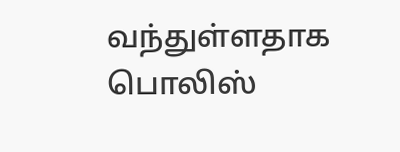வந்துள்ளதாக பொலிஸ்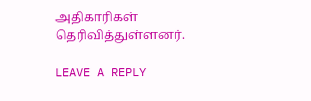அதிகாரிகள் தெரிவித்துள்ளனர்.

LEAVE A REPLY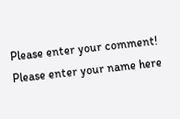Please enter your comment!
Please enter your name here